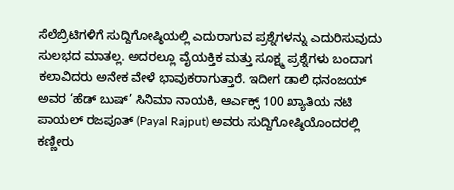ಸೆಲೆಬ್ರಿಟಿಗಳಿಗೆ ಸುದ್ದಿಗೋಷ್ಠಿಯಲ್ಲಿ ಎದುರಾಗುವ ಪ್ರಶ್ನೆಗಳನ್ನು ಎದುರಿಸುವುದು ಸುಲಭದ ಮಾತಲ್ಲ. ಅದರಲ್ಲೂ ವೈಯಕ್ತಿಕ ಮತ್ತು ಸೂಕ್ಷ್ಮ ಪ್ರಶ್ನೆಗಳು ಬಂದಾಗ ಕಲಾವಿದರು ಅನೇಕ ವೇಳೆ ಭಾವುಕರಾಗುತ್ತಾರೆ. ಇದೀಗ ಡಾಲಿ ಧನಂಜಯ್ ಅವರ ‘ಹೆಡ್ ಬುಷ್’ ಸಿನಿಮಾ ನಾಯಕಿ, ಆರ್ಎಕ್ಸ್ 100 ಖ್ಯಾತಿಯ ನಟಿ ಪಾಯಲ್ ರಜಪೂತ್ (Payal Rajput) ಅವರು ಸುದ್ದಿಗೋಷ್ಠಿಯೊಂದರಲ್ಲಿ ಕಣ್ಣೀರು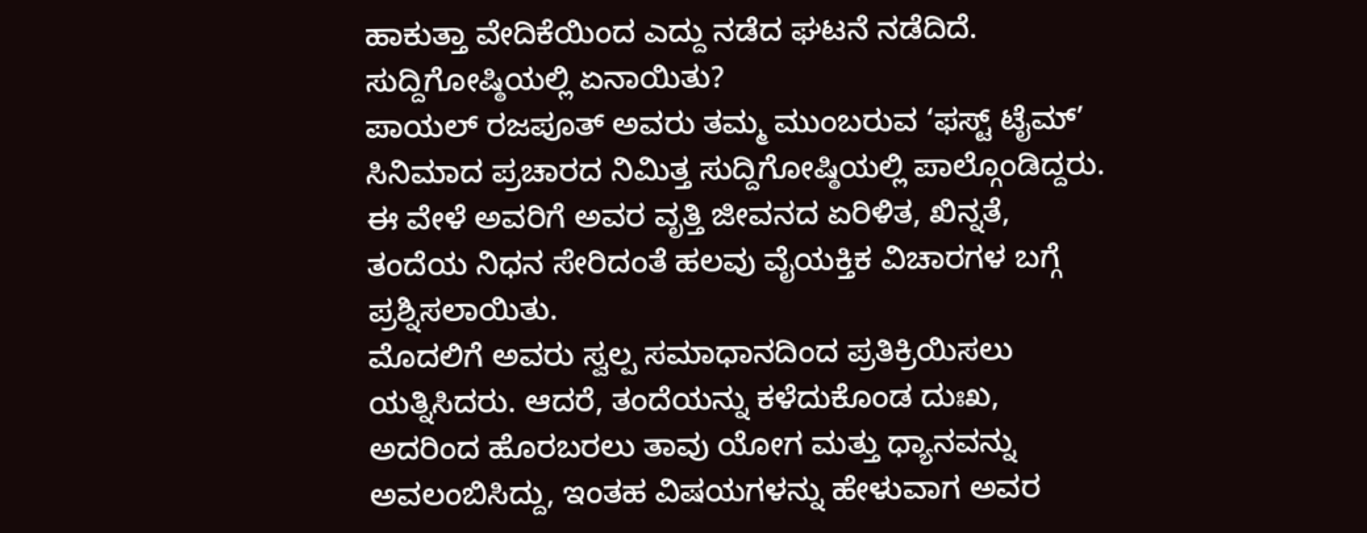ಹಾಕುತ್ತಾ ವೇದಿಕೆಯಿಂದ ಎದ್ದು ನಡೆದ ಘಟನೆ ನಡೆದಿದೆ.
ಸುದ್ದಿಗೋಷ್ಠಿಯಲ್ಲಿ ಏನಾಯಿತು?
ಪಾಯಲ್ ರಜಪೂತ್ ಅವರು ತಮ್ಮ ಮುಂಬರುವ ‘ಫಸ್ಟ್ ಟೈಮ್’ ಸಿನಿಮಾದ ಪ್ರಚಾರದ ನಿಮಿತ್ತ ಸುದ್ದಿಗೋಷ್ಠಿಯಲ್ಲಿ ಪಾಲ್ಗೊಂಡಿದ್ದರು. ಈ ವೇಳೆ ಅವರಿಗೆ ಅವರ ವೃತ್ತಿ ಜೀವನದ ಏರಿಳಿತ, ಖಿನ್ನತೆ, ತಂದೆಯ ನಿಧನ ಸೇರಿದಂತೆ ಹಲವು ವೈಯಕ್ತಿಕ ವಿಚಾರಗಳ ಬಗ್ಗೆ ಪ್ರಶ್ನಿಸಲಾಯಿತು.
ಮೊದಲಿಗೆ ಅವರು ಸ್ವಲ್ಪ ಸಮಾಧಾನದಿಂದ ಪ್ರತಿಕ್ರಿಯಿಸಲು ಯತ್ನಿಸಿದರು. ಆದರೆ, ತಂದೆಯನ್ನು ಕಳೆದುಕೊಂಡ ದುಃಖ, ಅದರಿಂದ ಹೊರಬರಲು ತಾವು ಯೋಗ ಮತ್ತು ಧ್ಯಾನವನ್ನು ಅವಲಂಬಿಸಿದ್ದು, ಇಂತಹ ವಿಷಯಗಳನ್ನು ಹೇಳುವಾಗ ಅವರ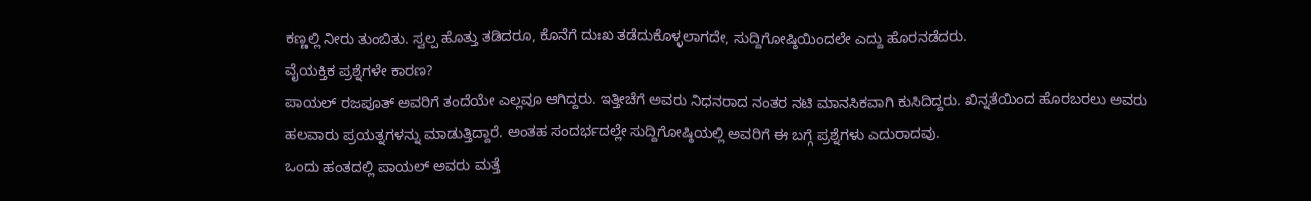ಕಣ್ಣಲ್ಲಿ ನೀರು ತುಂಬಿತು. ಸ್ವಲ್ಪ ಹೊತ್ತು ತಡಿದರೂ, ಕೊನೆಗೆ ದುಃಖ ತಡೆದುಕೊಳ್ಳಲಾಗದೇ, ಸುದ್ದಿಗೋಷ್ಠಿಯಿಂದಲೇ ಎದ್ದು ಹೊರನಡೆದರು.
ವೈಯಕ್ತಿಕ ಪ್ರಶ್ನೆಗಳೇ ಕಾರಣ?
ಪಾಯಲ್ ರಜಪೂತ್ ಅವರಿಗೆ ತಂದೆಯೇ ಎಲ್ಲವೂ ಆಗಿದ್ದರು. ಇತ್ತೀಚೆಗೆ ಅವರು ನಿಧನರಾದ ನಂತರ ನಟಿ ಮಾನಸಿಕವಾಗಿ ಕುಸಿದಿದ್ದರು. ಖಿನ್ನತೆಯಿಂದ ಹೊರಬರಲು ಅವರು ಹಲವಾರು ಪ್ರಯತ್ನಗಳನ್ನು ಮಾಡುತ್ತಿದ್ದಾರೆ. ಅಂತಹ ಸಂದರ್ಭದಲ್ಲೇ ಸುದ್ದಿಗೋಷ್ಠಿಯಲ್ಲಿ ಅವರಿಗೆ ಈ ಬಗ್ಗೆ ಪ್ರಶ್ನೆಗಳು ಎದುರಾದವು.
ಒಂದು ಹಂತದಲ್ಲಿ ಪಾಯಲ್ ಅವರು ಮತ್ತೆ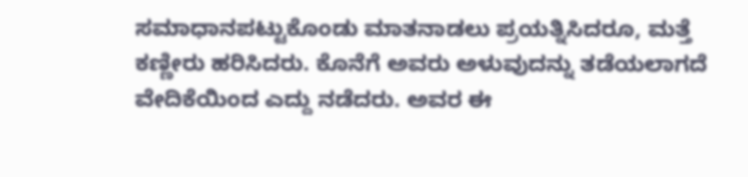ಸಮಾಧಾನಪಟ್ಟುಕೊಂಡು ಮಾತನಾಡಲು ಪ್ರಯತ್ನಿಸಿದರೂ, ಮತ್ತೆ ಕಣ್ಣೀರು ಹರಿಸಿದರು. ಕೊನೆಗೆ ಅವರು ಅಳುವುದನ್ನು ತಡೆಯಲಾಗದೆ ವೇದಿಕೆಯಿಂದ ಎದ್ದು ನಡೆದರು. ಅವರ ಈ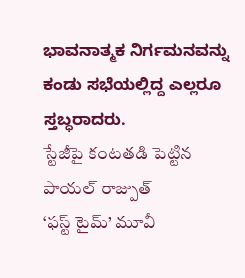ಭಾವನಾತ್ಮಕ ನಿರ್ಗಮನವನ್ನು ಕಂಡು ಸಭೆಯಲ್ಲಿದ್ದ ಎಲ್ಲರೂ ಸ್ತಬ್ಧರಾದರು.
స్టేజీపై కంటతడి పెట్టిన పాయల్ రాజ్పుత్
‘ఫస్ట్ టైమ్’ మూవీ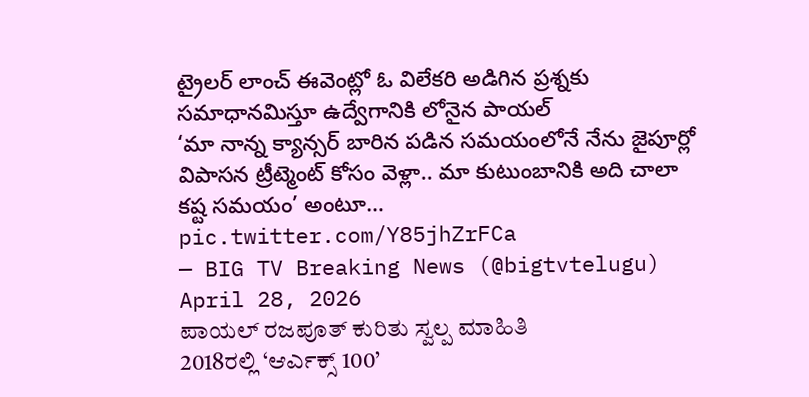ట్రైలర్ లాంచ్ ఈవెంట్లో ఓ విలేకరి అడిగిన ప్రశ్నకు సమాధానమిస్తూ ఉద్వేగానికి లోనైన పాయల్
‘మా నాన్న క్యాన్సర్ బారిన పడిన సమయంలోనే నేను జైపూర్లో విపాసన ట్రీట్మెంట్ కోసం వెళ్లా.. మా కుటుంబానికి అది చాలా కష్ట సమయం’ అంటూ… pic.twitter.com/Y85jhZrFCa
— BIG TV Breaking News (@bigtvtelugu) April 28, 2026
ಪಾಯಲ್ ರಜಪೂತ್ ಕುರಿತು ಸ್ವಲ್ಪ ಮಾಹಿತಿ
2018ರಲ್ಲಿ ‘ಆರ್ಎಕ್ಸ್ 100’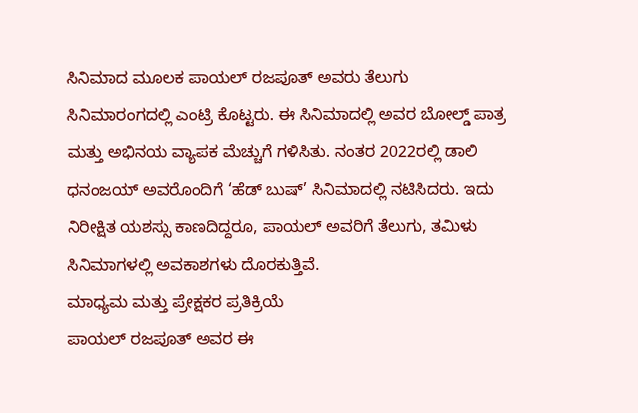ಸಿನಿಮಾದ ಮೂಲಕ ಪಾಯಲ್ ರಜಪೂತ್ ಅವರು ತೆಲುಗು ಸಿನಿಮಾರಂಗದಲ್ಲಿ ಎಂಟ್ರಿ ಕೊಟ್ಟರು. ಈ ಸಿನಿಮಾದಲ್ಲಿ ಅವರ ಬೋಲ್ಡ್ ಪಾತ್ರ ಮತ್ತು ಅಭಿನಯ ವ್ಯಾಪಕ ಮೆಚ್ಚುಗೆ ಗಳಿಸಿತು. ನಂತರ 2022ರಲ್ಲಿ ಡಾಲಿ ಧನಂಜಯ್ ಅವರೊಂದಿಗೆ ‘ಹೆಡ್ ಬುಷ್’ ಸಿನಿಮಾದಲ್ಲಿ ನಟಿಸಿದರು. ಇದು ನಿರೀಕ್ಷಿತ ಯಶಸ್ಸು ಕಾಣದಿದ್ದರೂ, ಪಾಯಲ್ ಅವರಿಗೆ ತೆಲುಗು, ತಮಿಳು ಸಿನಿಮಾಗಳಲ್ಲಿ ಅವಕಾಶಗಳು ದೊರಕುತ್ತಿವೆ.
ಮಾಧ್ಯಮ ಮತ್ತು ಪ್ರೇಕ್ಷಕರ ಪ್ರತಿಕ್ರಿಯೆ
ಪಾಯಲ್ ರಜಪೂತ್ ಅವರ ಈ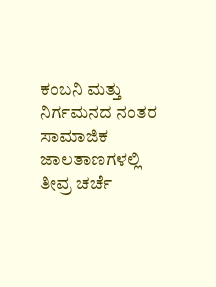ಕಂಬನಿ ಮತ್ತು ನಿರ್ಗಮನದ ನಂತರ ಸಾಮಾಜಿಕ ಜಾಲತಾಣಗಳಲ್ಲಿ ತೀವ್ರ ಚರ್ಚೆ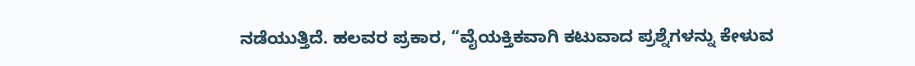ನಡೆಯುತ್ತಿದೆ. ಹಲವರ ಪ್ರಕಾರ, “ವೈಯಕ್ತಿಕವಾಗಿ ಕಟುವಾದ ಪ್ರಶ್ನೆಗಳನ್ನು ಕೇಳುವ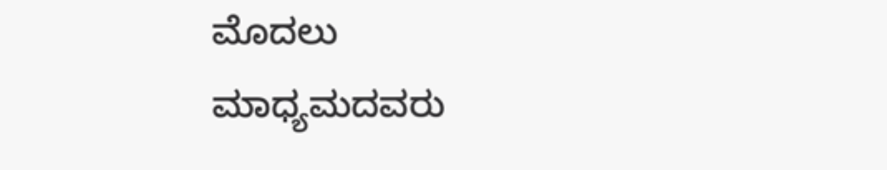ಮೊದಲು ಮಾಧ್ಯಮದವರು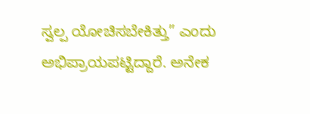ಸ್ವಲ್ಪ ಯೋಚಿಸಬೇಕಿತ್ತು” ಎಂದು ಅಭಿಪ್ರಾಯಪಟ್ಟಿದ್ದಾರೆ. ಅನೇಕ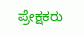ಪ್ರೇಕ್ಷಕರು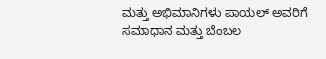ಮತ್ತು ಅಭಿಮಾನಿಗಳು ಪಾಯಲ್ ಅವರಿಗೆ ಸಮಾಧಾನ ಮತ್ತು ಬೆಂಬಲ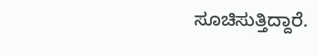ಸೂಚಿಸುತ್ತಿದ್ದಾರೆ.